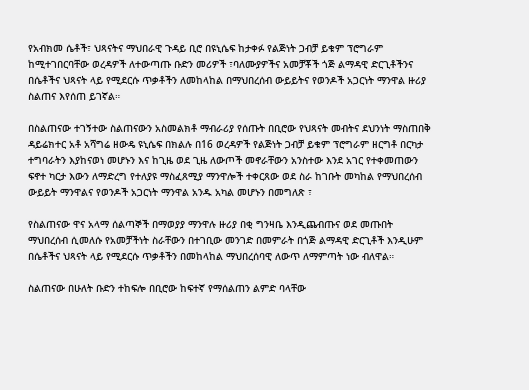የአብክመ ሴቶች፣ ህጻናትና ማህበራዊ ጉዳይ ቢሮ በዩኒሴፍ ከታቀፉ የልጅነት ጋብቻ ይቁም ፕሮግራም ከሚተገበርባቸው ወረዳዎች ለተውጣጡ ቡድን መሪዎች ፣ባለሙያዎችና አመቻቾች ጎጅ ልማዳዊ ድርጊቶችንና በሴቶችና ህጻናት ላይ የሚደርሱ ጥቃቶችን ለመከላከል በማህበረሰብ ውይይትና የወንዶች አጋርነት ማንዋል ዙሪያ ስልጠና እየሰጠ ይገኛል።

በስልጠናው ተገኝተው ስልጠናውን አስመልክቶ ማብራሪያ የሰጡት በቢሮው የህጻናት መብትና ደህንነት ማስጠበቅ ዳይሬክተር አቶ አሻግሬ ዘውዴ ዩኒሴፍ በክልሉ በ16 ወረዳዎች የልጅነት ጋብቻ ይቁም ፕሮግራም ዘርግቶ በርካታ ተግባራትን እያከናወነ መሆኑን እና ከጊዜ ወደ ጊዜ ለውጦች መኖራቸውን አንስተው እንደ አገር የተቀመጠውን ፍኖተ ካርታ እውን ለማድረግ የተለያዩ ማስፈጸሚያ ማንዋሎች ተቀርጸው ወደ ስራ ከገቡት መካከል የማህበረሰብ ውይይት ማንዋልና የወንዶች አጋርነት ማንዋል አንዱ አካል መሆኑን በመግለጽ ፣

የስልጠናው ዋና አላማ ሰልጣኞች በማወያያ ማንዋሉ ዙሪያ በቂ ግንዛቤ እንዲጨብጡና ወደ መጡበት ማህበረሰብ ሲመለሱ የአመቻችነት ስራቸውን በተገቢው መንገድ በመምራት በጎጅ ልማዳዊ ድርጊቶች እንዲሁም በሴቶችና ህጻናት ላይ የሚደርሱ ጥቃቶችን በመከላከል ማህበረሰባዊ ለውጥ ለማምጣት ነው ብለዋል።

ስልጠናው በሁለት ቡድን ተከፍሎ በቢሮው ከፍተኛ የማሰልጠን ልምድ ባላቸው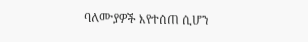ባለሙያዎች እየተሰጠ ሲሆን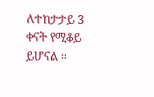ለተከታታይ 3 ቀናት የሚቆይ ይሆናል ።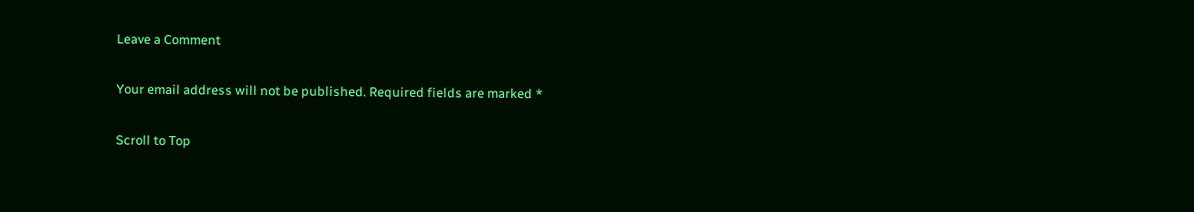Leave a Comment

Your email address will not be published. Required fields are marked *

Scroll to Top